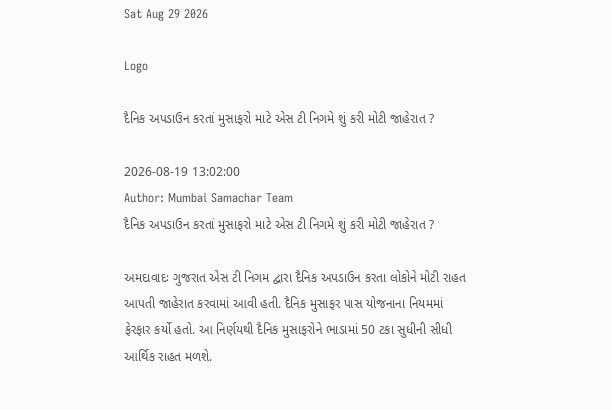Sat Aug 29 2026

Logo

દૈનિક અપડાઉન કરતાં મુસાફરો માટે એસ ટી નિગમે શું કરી મોટી જાહેરાત ?

2026-08-19 13:02:00
Author: Mumbai Samachar Team
દૈનિક અપડાઉન કરતાં મુસાફરો માટે એસ ટી નિગમે શું કરી મોટી જાહેરાત ?

અમદાવાદઃ ગુજરાત એસ ટી નિગમ દ્વારા દૈનિક અપડાઉન કરતા લોકોને મોટી રાહત આપતી જાહેરાત કરવામાં આવી હતી. દૈનિક મુસાફર પાસ યોજનાના નિયમમાં ફેરફાર કર્યો હતો. આ નિર્ણયથી દૈનિક મુસાફરોને ભાડામાં 50 ટકા સુધીની સીધી આર્થિક રાહત મળશે.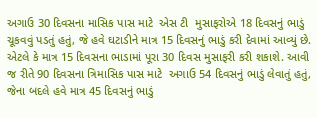અગાઉ 30 દિવસના માસિક પાસ માટે  એસ ટી  મુસાફરોએ 18 દિવસનું ભાડું ચૂકવવું પડતું હતું, જે હવે ઘટાડીને માત્ર 15 દિવસનું ભાડું કરી દેવામાં આવ્યું છે. એટલે કે માત્ર 15 દિવસના ભાડામાં પૂરા 30 દિવસ મુસાફરી કરી શકાશે. આવી જ રીતે 90 દિવસના ત્રિમાસિક પાસ માટે  અગાઉ 54 દિવસનું ભાડું લેવાતું હતું, જેના બદલે હવે માત્ર 45 દિવસનું ભાડું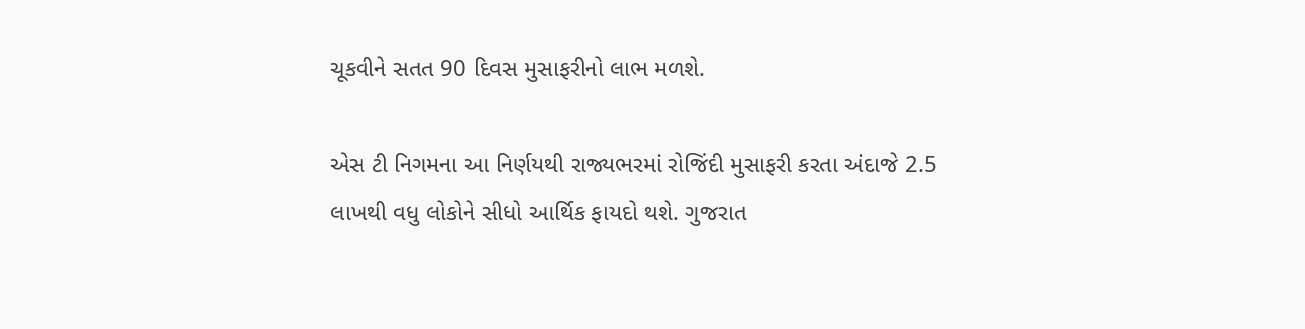ચૂકવીને સતત 90 દિવસ મુસાફરીનો લાભ મળશે.

એસ ટી નિગમના આ નિર્ણયથી રાજ્યભરમાં રોજિંદી મુસાફરી કરતા અંદાજે 2.5 લાખથી વધુ લોકોને સીધો આર્થિક ફાયદો થશે. ગુજરાત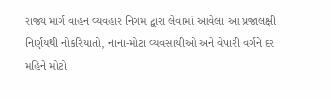રાજ્ય માર્ગ વાહન વ્યવહાર નિગમ દ્વારા લેવામાં આવેલા આ પ્રજાલક્ષી નિર્ણયથી નોકરિયાતો, નાના-મોટા વ્યવસાયીઓ અને વેપારી વર્ગને દર મહિને મોટો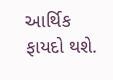આર્થિક ફાયદો થશે.